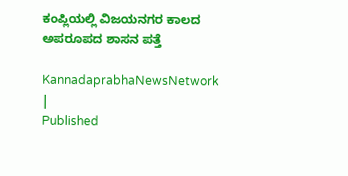ಕಂಪ್ಲಿಯಲ್ಲಿ ವಿಜಯನಗರ ಕಾಲದ ಅಪರೂಪದ ಶಾಸನ ಪತ್ತೆ

KannadaprabhaNewsNetwork |
Published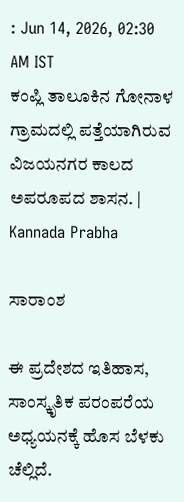: Jun 14, 2026, 02:30 AM IST
ಕಂಪ್ಲಿ ತಾಲೂಕಿನ ಗೋನಾಳ ಗ್ರಾಮದಲ್ಲಿ ಪತ್ತೆಯಾಗಿರುವ ವಿಜಯನಗರ ಕಾಲದ ಅಪರೂಪದ ಶಾಸನ. | Kannada Prabha

ಸಾರಾಂಶ

ಈ ಪ್ರದೇಶದ ಇತಿಹಾಸ, ಸಾಂಸ್ಕೃತಿಕ ಪರಂಪರೆಯ ಅಧ್ಯಯನಕ್ಕೆ ಹೊಸ ಬೆಳಕು ಚೆಲ್ಲಿದೆ.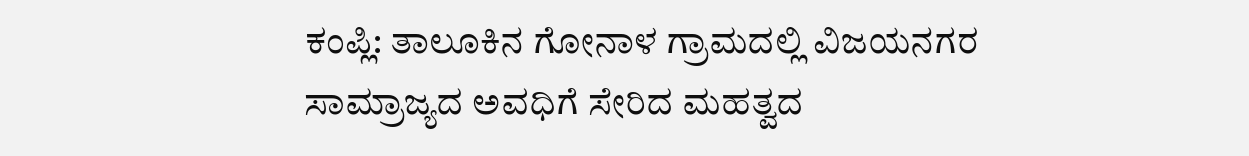ಕಂಪ್ಲಿ: ತಾಲೂಕಿನ ಗೋನಾಳ ಗ್ರಾಮದಲ್ಲಿ ವಿಜಯನಗರ ಸಾಮ್ರಾಜ್ಯದ ಅವಧಿಗೆ ಸೇರಿದ ಮಹತ್ವದ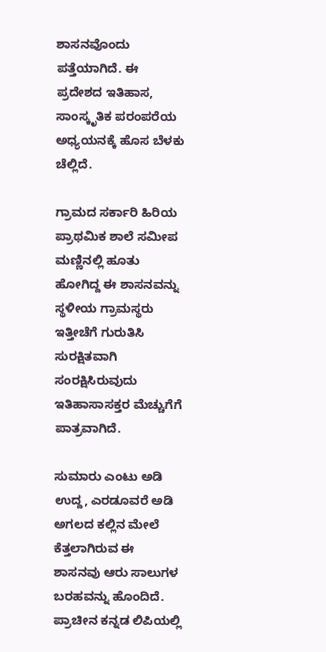ಶಾಸನವೊಂದು ಪತ್ತೆಯಾಗಿದೆ. ಈ ಪ್ರದೇಶದ ಇತಿಹಾಸ, ಸಾಂಸ್ಕೃತಿಕ ಪರಂಪರೆಯ ಅಧ್ಯಯನಕ್ಕೆ ಹೊಸ ಬೆಳಕು ಚೆಲ್ಲಿದೆ.

ಗ್ರಾಮದ ಸರ್ಕಾರಿ ಹಿರಿಯ ಪ್ರಾಥಮಿಕ ಶಾಲೆ ಸಮೀಪ ಮಣ್ಣಿನಲ್ಲಿ ಹೂತು ಹೋಗಿದ್ದ ಈ ಶಾಸನವನ್ನು ಸ್ಥಳೀಯ ಗ್ರಾಮಸ್ಥರು ಇತ್ತೀಚೆಗೆ ಗುರುತಿಸಿ ಸುರಕ್ಷಿತವಾಗಿ ಸಂರಕ್ಷಿಸಿರುವುದು ಇತಿಹಾಸಾಸಕ್ತರ ಮೆಚ್ಚುಗೆಗೆ ಪಾತ್ರವಾಗಿದೆ.

ಸುಮಾರು ಎಂಟು ಅಡಿ ಉದ್ದ, ಎರಡೂವರೆ ಅಡಿ ಅಗಲದ ಕಲ್ಲಿನ ಮೇಲೆ ಕೆತ್ತಲಾಗಿರುವ ಈ ಶಾಸನವು ಆರು ಸಾಲುಗಳ ಬರಹವನ್ನು ಹೊಂದಿದೆ. ಪ್ರಾಚೀನ ಕನ್ನಡ ಲಿಪಿಯಲ್ಲಿ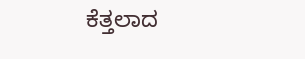ಕೆತ್ತಲಾದ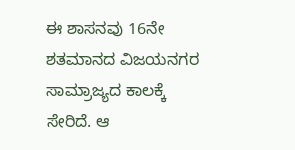ಈ ಶಾಸನವು 16ನೇ ಶತಮಾನದ ವಿಜಯನಗರ ಸಾಮ್ರಾಜ್ಯದ ಕಾಲಕ್ಕೆ ಸೇರಿದೆ. ಆ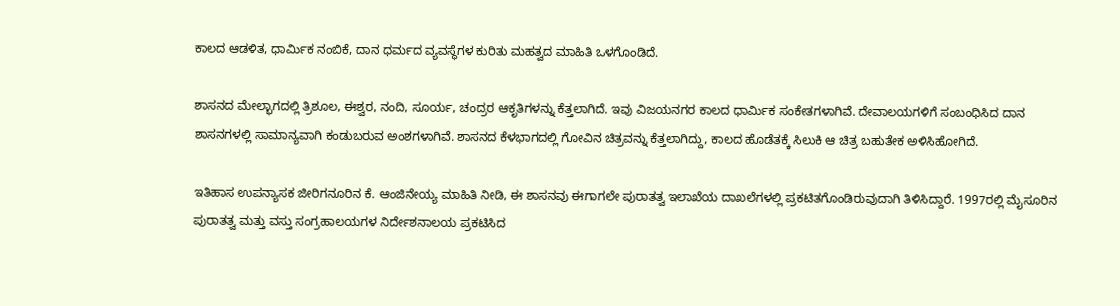ಕಾಲದ ಆಡಳಿತ, ಧಾರ್ಮಿಕ ನಂಬಿಕೆ, ದಾನ ಧರ್ಮದ ವ್ಯವಸ್ಥೆಗಳ ಕುರಿತು ಮಹತ್ವದ ಮಾಹಿತಿ ಒಳಗೊಂಡಿದೆ.

ಶಾಸನದ ಮೇಲ್ಭಾಗದಲ್ಲಿ ತ್ರಿಶೂಲ, ಈಶ್ವರ, ನಂದಿ, ಸೂರ್ಯ, ಚಂದ್ರರ ಆಕೃತಿಗಳನ್ನು ಕೆತ್ತಲಾಗಿದೆ. ಇವು ವಿಜಯನಗರ ಕಾಲದ ಧಾರ್ಮಿಕ ಸಂಕೇತಗಳಾಗಿವೆ. ದೇವಾಲಯಗಳಿಗೆ ಸಂಬಂಧಿಸಿದ ದಾನ ಶಾಸನಗಳಲ್ಲಿ ಸಾಮಾನ್ಯವಾಗಿ ಕಂಡುಬರುವ ಅಂಶಗಳಾಗಿವೆ. ಶಾಸನದ ಕೆಳಭಾಗದಲ್ಲಿ ಗೋವಿನ ಚಿತ್ರವನ್ನು ಕೆತ್ತಲಾಗಿದ್ದು, ಕಾಲದ ಹೊಡೆತಕ್ಕೆ ಸಿಲುಕಿ ಆ ಚಿತ್ರ ಬಹುತೇಕ ಅಳಿಸಿಹೋಗಿದೆ.

ಇತಿಹಾಸ ಉಪನ್ಯಾಸಕ ಜೀರಿಗನೂರಿನ ಕೆ. ಆಂಜಿನೇಯ್ಯ ಮಾಹಿತಿ ನೀಡಿ, ಈ ಶಾಸನವು ಈಗಾಗಲೇ ಪುರಾತತ್ವ ಇಲಾಖೆಯ ದಾಖಲೆಗಳಲ್ಲಿ ಪ್ರಕಟಿತಗೊಂಡಿರುವುದಾಗಿ ತಿಳಿಸಿದ್ದಾರೆ. 1997ರಲ್ಲಿ ಮೈಸೂರಿನ ಪುರಾತತ್ವ ಮತ್ತು ವಸ್ತು ಸಂಗ್ರಹಾಲಯಗಳ ನಿರ್ದೇಶನಾಲಯ ಪ್ರಕಟಿಸಿದ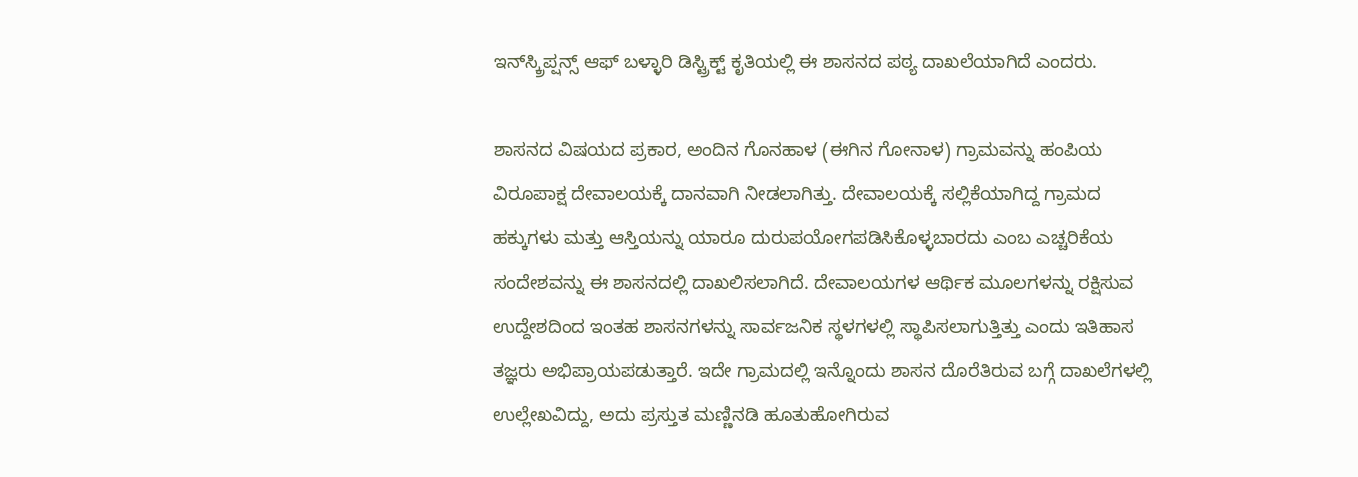ಇನ್‌ಸ್ಕ್ರಿಪ್ಷನ್ಸ್ ಆಫ್ ಬಳ್ಳಾರಿ ಡಿಸ್ಟ್ರಿಕ್ಟ್ ಕೃತಿಯಲ್ಲಿ ಈ ಶಾಸನದ ಪಠ್ಯ ದಾಖಲೆಯಾಗಿದೆ ಎಂದರು.

ಶಾಸನದ ವಿಷಯದ ಪ್ರಕಾರ, ಅಂದಿನ ಗೊನಹಾಳ (ಈಗಿನ ಗೋನಾಳ) ಗ್ರಾಮವನ್ನು ಹಂಪಿಯ ವಿರೂಪಾಕ್ಷ ದೇವಾಲಯಕ್ಕೆ ದಾನವಾಗಿ ನೀಡಲಾಗಿತ್ತು. ದೇವಾಲಯಕ್ಕೆ ಸಲ್ಲಿಕೆಯಾಗಿದ್ದ ಗ್ರಾಮದ ಹಕ್ಕುಗಳು ಮತ್ತು ಆಸ್ತಿಯನ್ನು ಯಾರೂ ದುರುಪಯೋಗಪಡಿಸಿಕೊಳ್ಳಬಾರದು ಎಂಬ ಎಚ್ಚರಿಕೆಯ ಸಂದೇಶವನ್ನು ಈ ಶಾಸನದಲ್ಲಿ ದಾಖಲಿಸಲಾಗಿದೆ. ದೇವಾಲಯಗಳ ಆರ್ಥಿಕ ಮೂಲಗಳನ್ನು ರಕ್ಷಿಸುವ ಉದ್ದೇಶದಿಂದ ಇಂತಹ ಶಾಸನಗಳನ್ನು ಸಾರ್ವಜನಿಕ ಸ್ಥಳಗಳಲ್ಲಿ ಸ್ಥಾಪಿಸಲಾಗುತ್ತಿತ್ತು ಎಂದು ಇತಿಹಾಸ ತಜ್ಞರು ಅಭಿಪ್ರಾಯಪಡುತ್ತಾರೆ. ಇದೇ ಗ್ರಾಮದಲ್ಲಿ ಇನ್ನೊಂದು ಶಾಸನ ದೊರೆತಿರುವ ಬಗ್ಗೆ ದಾಖಲೆಗಳಲ್ಲಿ ಉಲ್ಲೇಖವಿದ್ದು, ಅದು ಪ್ರಸ್ತುತ ಮಣ್ಣಿನಡಿ ಹೂತುಹೋಗಿರುವ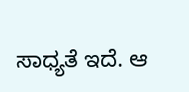ಸಾಧ್ಯತೆ ಇದೆ. ಆ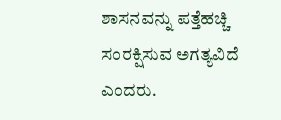ಶಾಸನವನ್ನು ಪತ್ತೆಹಚ್ಚಿ ಸಂರಕ್ಷಿಸುವ ಅಗತ್ಯವಿದೆ ಎಂದರು.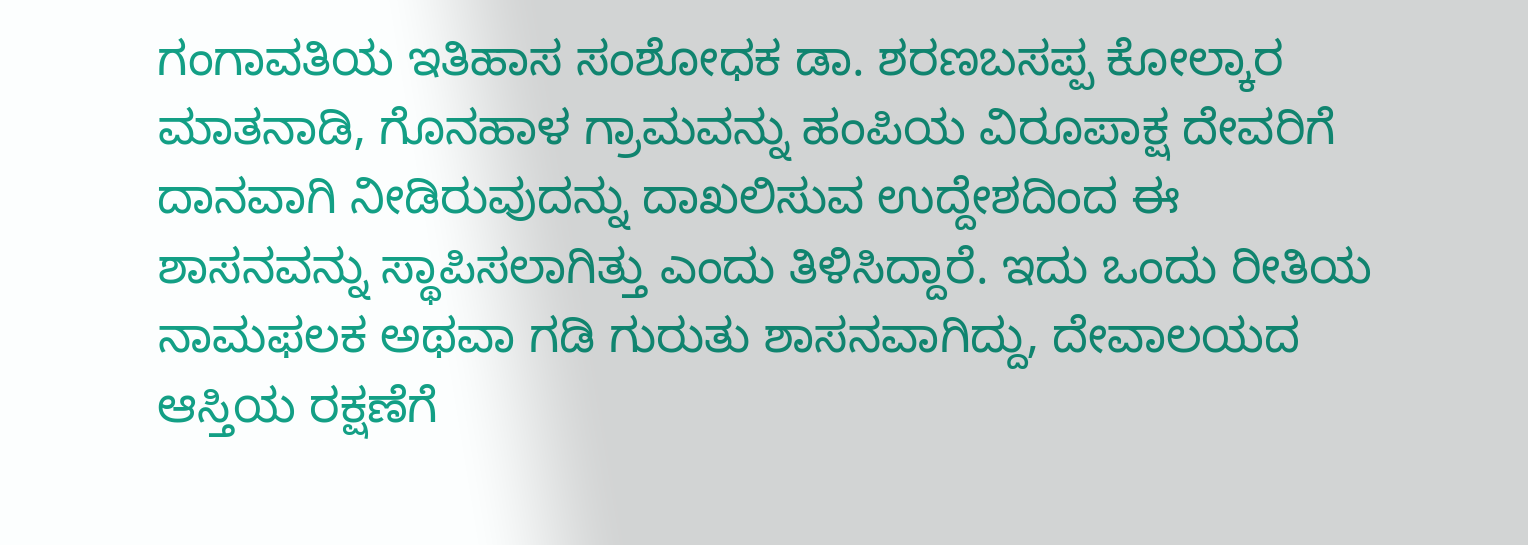ಗಂಗಾವತಿಯ ಇತಿಹಾಸ ಸಂಶೋಧಕ ಡಾ. ಶರಣಬಸಪ್ಪ ಕೋಲ್ಕಾರ ಮಾತನಾಡಿ, ಗೊನಹಾಳ ಗ್ರಾಮವನ್ನು ಹಂಪಿಯ ವಿರೂಪಾಕ್ಷ ದೇವರಿಗೆ ದಾನವಾಗಿ ನೀಡಿರುವುದನ್ನು ದಾಖಲಿಸುವ ಉದ್ದೇಶದಿಂದ ಈ ಶಾಸನವನ್ನು ಸ್ಥಾಪಿಸಲಾಗಿತ್ತು ಎಂದು ತಿಳಿಸಿದ್ದಾರೆ. ಇದು ಒಂದು ರೀತಿಯ ನಾಮಫಲಕ ಅಥವಾ ಗಡಿ ಗುರುತು ಶಾಸನವಾಗಿದ್ದು, ದೇವಾಲಯದ ಆಸ್ತಿಯ ರಕ್ಷಣೆಗೆ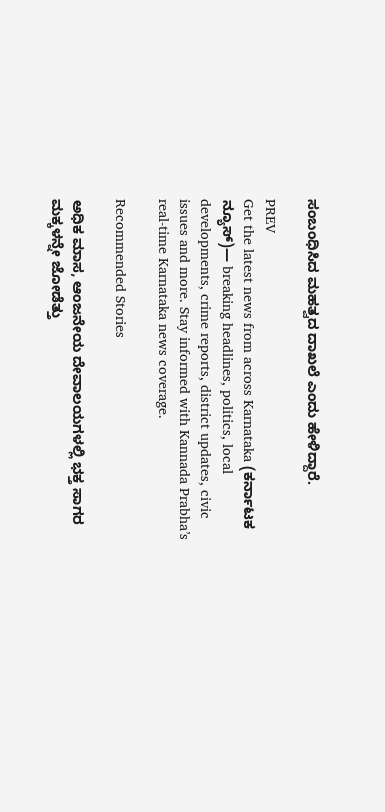ಸಂಬಂಧಿಸಿದ ಮಹತ್ವದ ದಾಖಲೆ ಎಂದು ಹೇಳಿದ್ದಾರೆ.

PREV
Get the latest news from across Karnataka (ಕರ್ನಾಟಕ ನ್ಯೂಸ್)— breaking headlines, politics, local developments, crime reports, district updates, civic issues and more. Stay informed with Kannada Prabha’s real‑time Karnataka news coverage.

Recommended Stories

ಅಧಿಕ ಮಾಸ, ಆಂಜನೇಯ ದೇವಾಲಯಗಳಲ್ಲಿ ಭಕ್ತ ಸಾಗರ
ಮಕ್ಕಳನ್ನೇ ಜೋಡೆತ್ತು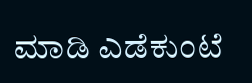ಮಾಡಿ ಎಡೆಕುಂಟೆ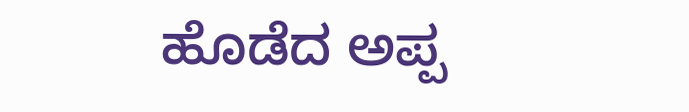ಹೊಡೆದ ಅಪ್ಪ